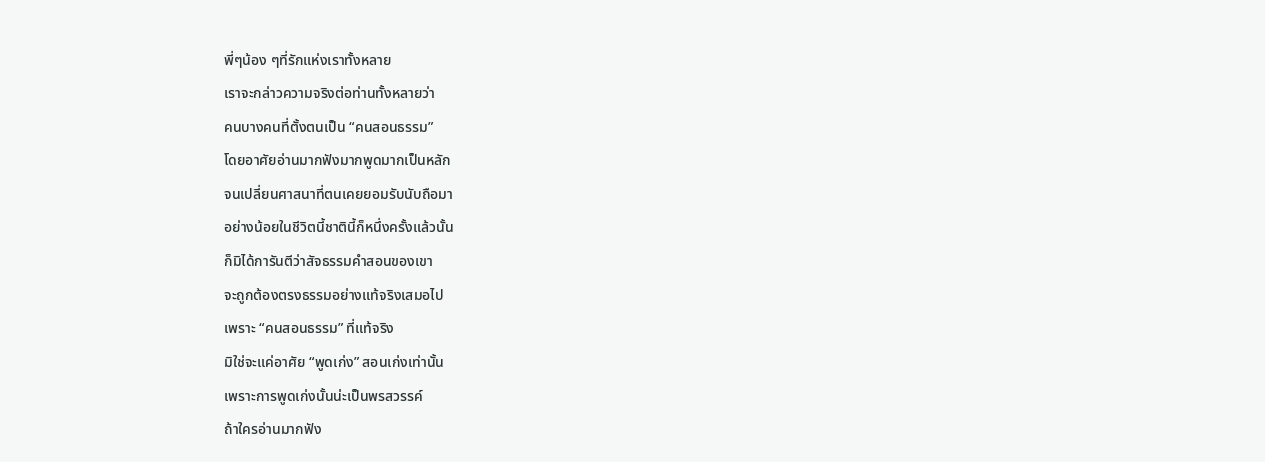พี่ๆน้อง ๆที่รักแห่งเราทั้งหลาย
เราจะกล่าวความจริงต่อท่านทั้งหลายว่า
คนบางคนที่ตั้งตนเป็น “คนสอนธรรม”
โดยอาศัยอ่านมากฟังมากพูดมากเป็นหลัก
จนเปลี่ยนศาสนาที่ตนเคยยอมรับนับถือมา
อย่างน้อยในชีวิตนี้ชาตินี้ก็หนึ่งครั้งแล้วนั้น
ก็มิได้การันตีว่าสัจธรรมคำสอนของเขา
จะถูกต้องตรงธรรมอย่างแท้จริงเสมอไป
เพราะ “คนสอนธรรม” ที่แท้จริง
มิใช่จะแค่อาศัย “พูดเก่ง” สอนเก่งเท่านั้น
เพราะการพูดเก่งนั้นน่ะเป็นพรสวรรค์
ถ้าใครอ่านมากฟัง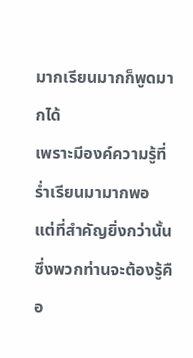มากเรียนมากก็พูดมากได้
เพราะมีองค์ความรู้ที่ร่ำเรียนมามากพอ
แต่ที่สำคัญยิ่งกว่านั้นซึ่งพวกท่านจะต้องรู้คือ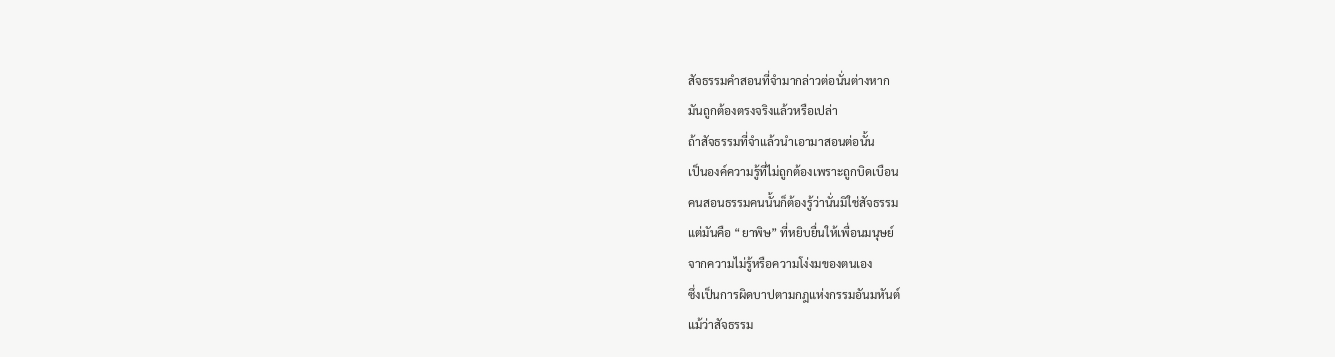สัจธรรมคำสอนที่จำมากล่าวต่อนั่นต่างหาก
มันถูกต้องตรงจริงแล้วหรือเปล่า
ถ้าสัจธรรมที่จำแล้วนำเอามาสอนต่อนั้น
เป็นองค์ความรู้ที่ไม่ถูกต้องเพราะถูกบิดเบือน
คนสอนธรรมคนนั้นก็ต้องรู้ว่านั่นมิใช่สัจธรรม
แต่มันคือ “ยาพิษ” ที่หยิบยื่นให้เพื่อนมนุษย์
จากความไม่รู้หรือความโง่งมของตนเอง
ซึ่งเป็นการผิดบาปตามกฎแห่งกรรมอันมหันต์
แม้ว่าสัจธรรม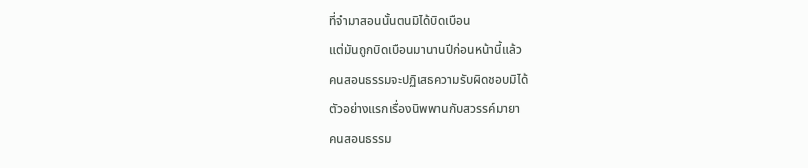ที่จำมาสอนนั้นตนมิได้บิดเบือน
แต่มันถูกบิดเบือนมานานปีก่อนหน้านี้แล้ว
คนสอนธรรมจะปฏิเสธความรับผิดชอบมิได้
ตัวอย่างแรกเรื่องนิพพานกับสวรรค์มายา
คนสอนธรรม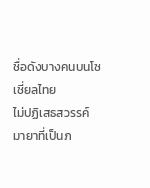ชื่อดังบางคนบนโซเชี่ยลไทย
ไม่ปฏิเสธสวรรค์มายาที่เป็นภ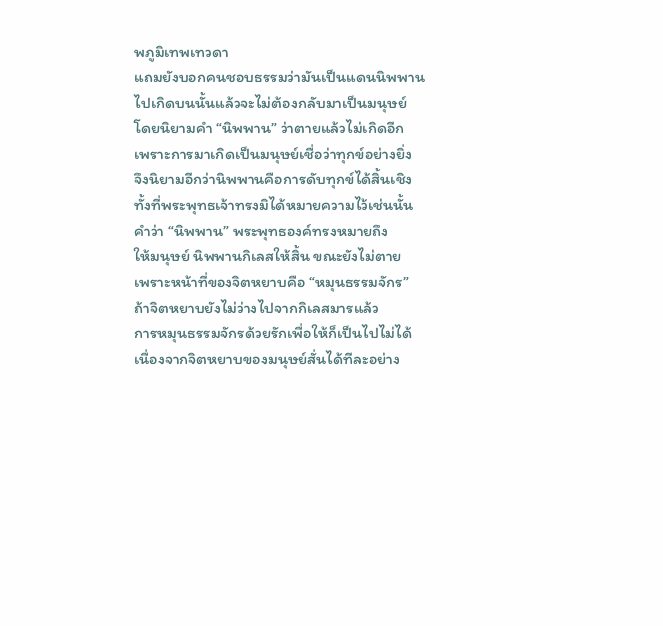พภูมิเทพเทวดา
แถมยังบอกคนชอบธรรมว่ามันเป็นแดนนิพพาน
ไปเกิดบนนั้นแล้วจะไม่ต้องกลับมาเป็นมนุษย์
โดยนิยามคำ “นิพพาน” ว่าตายแล้วไม่เกิดอีก
เพราะการมาเกิดเป็นมนุษย์เชื่อว่าทุกข์อย่างยิ่ง
จึงนิยามอีกว่านิพพานคือการดับทุกข์ได้สิ้นเชิง
ทั้งที่พระพุทธเจ้าทรงมิได้หมายความไว้เช่นนั้น
คำว่า “นิพพาน” พระพุทธองค์ทรงหมายถึง
ให้มนุษย์ นิพพานกิเลสให้สิ้น ขณะยังไม่ตาย
เพราะหน้าที่ของจิตหยาบคือ “หมุนธรรมจักร”
ถ้าจิตหยาบยังไม่ว่างไปจากกิเลสมารแล้ว
การหมุนธรรมจักรด้วยรักเพื่อให้ก็เป็นไปไม่ได้
เนื่องจากจิตหยาบของมนุษย์สั่นได้ทีละอย่าง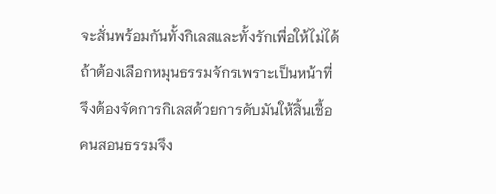จะสั่นพร้อมกันทั้งกิเลสและทั้งรักเพื่อให้ไม่ได้
ถ้าต้องเลือกหมุนธรรมจักรเพราะเป็นหน้าที่
จึงต้องจัดการกิเลสด้วยการดับมันให้สิ้นเชื้อ
คนสอนธรรมจึง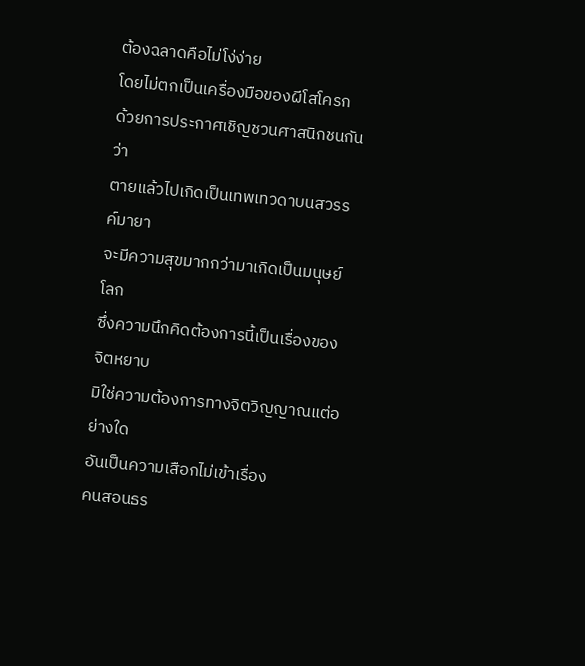ต้องฉลาดคือไม่โง่ง่าย
โดยไม่ตกเป็นเครื่องมือของผีโสโครก
ด้วยการประกาศเชิญชวนศาสนิกชนกันว่า
ตายแล้วไปเกิดเป็นเทพเทวดาบนสวรรค์มายา
จะมีความสุขมากกว่ามาเกิดเป็นมนุษย์โลก
ซึ่งความนึกคิดต้องการนี้เป็นเรื่องของจิตหยาบ
มิใช่ความต้องการทางจิตวิญญาณแต่อย่างใด
อันเป็นความเสือกไม่เข้าเรื่อง
คนสอนธร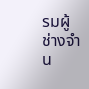รมผู้ช่างจำน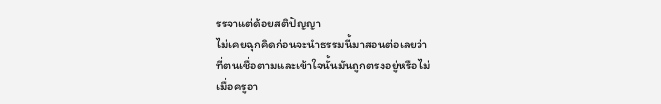รรจาแต่ด้อยสติปัญญา
ไม่เคยฉุกคิดก่อนจะนำธรรมนี้มาสอนต่อเลยว่า
ที่ตนเชื่อตามและเข้าใจนั้นมันถูกตรงอยู่หรือไม่
เมื่อครูอา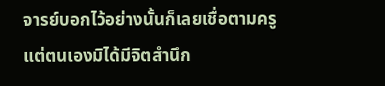จารย์บอกไว้อย่างนั้นก็เลยเชื่อตามครู
แต่ตนเองมิได้มีจิตสำนึก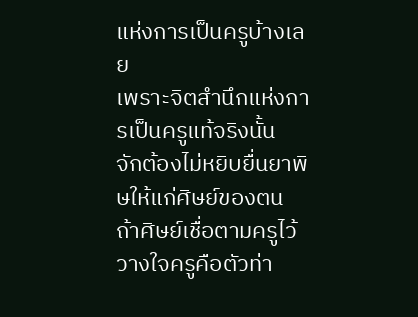แห่งการเป็นครูบ้างเลย
เพราะจิตสำนึกแห่งการเป็นครูแท้จริงนั้น
จักต้องไม่หยิบยื่นยาพิษให้แก่ศิษย์ของตน
ถ้าศิษย์เชื่อตามครูไว้วางใจครูคือตัวท่า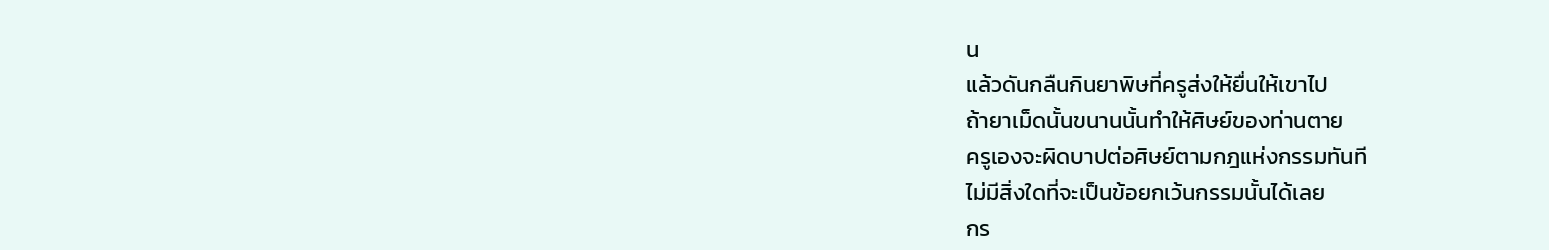น
แล้วดันกลืนกินยาพิษที่ครูส่งให้ยื่นให้เขาไป
ถ้ายาเม็ดนั้นขนานนั้นทำให้ศิษย์ของท่านตาย
ครูเองจะผิดบาปต่อศิษย์ตามกฎแห่งกรรมทันที
ไม่มีสิ่งใดที่จะเป็นข้อยกเว้นกรรมนั้นได้เลย
กร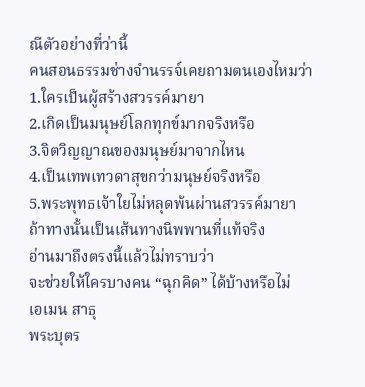ณีตัวอย่างที่ว่านี้
คนสอนธรรมช่างจำนรรจ์เคยถามตนเองไหมว่า
1.ใครเป็นผู้สร้างสวรรค์มายา
2.เกิดเป็นมนุษย์โลกทุกข์มากจริงหรือ
3.จิตวิญญาณของมนุษย์มาจากไหน
4.เป็นเทพเทวดาสุขกว่ามนุษย์จริงหรือ
5.พระพุทธเจ้าใยไม่หลุดพ้นผ่านสวรรค์มายา
ถ้าทางนั้นเป็นเส้นทางนิพพานที่แท้จริง
อ่านมาถึงตรงนี้แล้วไม่ทราบว่า
จะช่วยให้ใครบางคน “ฉุกคิด” ได้บ้างหรือไม่
เอเมน สาธุ
พระบุตร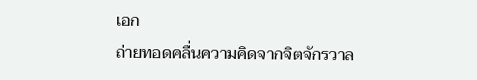เอก
ถ่ายทอดคลื่นความคิดจากจิตจักรวาล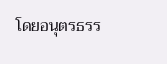โดยอนุตรธรร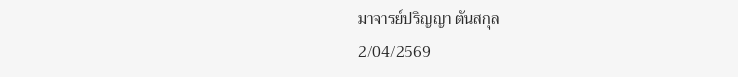มาจารย์ปริญญา ตันสกุล
2/04/2569